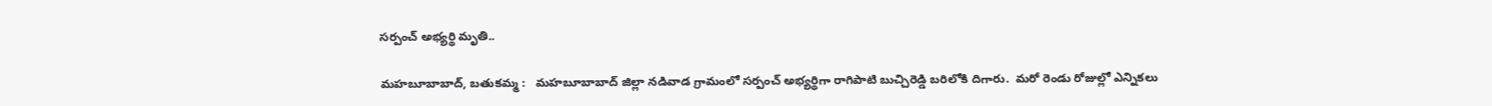సర్పంచ్ అభ్యర్థి మృతి..

మహబూబాబాద్, బతుకమ్మ :   మహబూబాబాద్ జిల్లా నడివాడ గ్రామంలో సర్పంచ్ అభ్యర్థిగా రాగిపాటి బుచ్చిరెడ్డి బరిలోకి దిగారు.  మరో రెండు రోజుల్లో ఎన్నికలు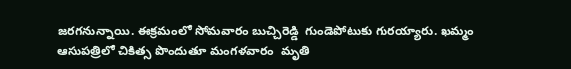జరగనున్నాయి. ఈక్రమంలో సోమవారం బుచ్చిరెడ్డి  గుండెపోటుకు గురయ్యారు. ఖమ్మం ఆసుపత్రిలో చికిత్స పొందుతూ మంగళవారం  మృతి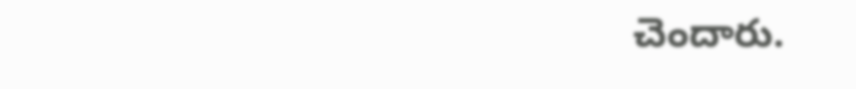చెందారు.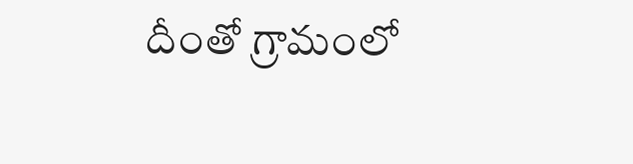దీంతో గ్రామంలో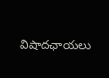విషాదఛాయలు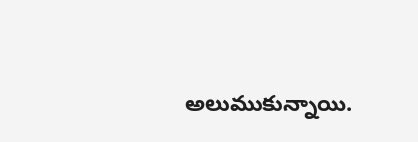అలుముకున్నాయి.